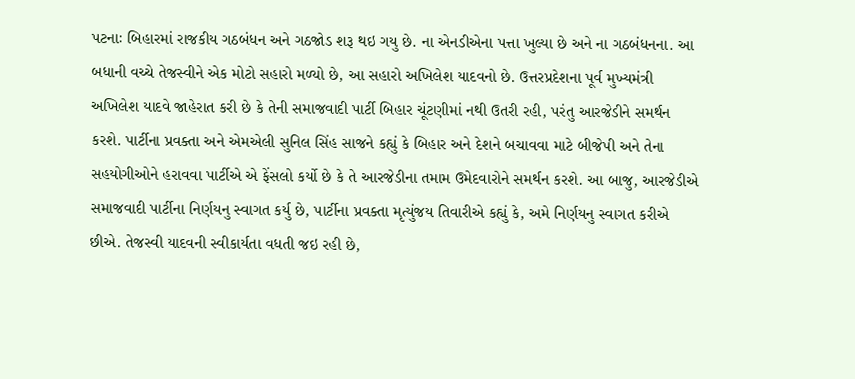પટનાઃ બિહારમાં રાજકીય ગઠબંધન અને ગઠજોડ શરૂ થઇ ગયુ છે. ના એનડીએના પત્તા ખુલ્યા છે અને ના ગઠબંધનના. આ બધાની વચ્ચે તેજસ્વીને એક મોટો સહારો મળ્યો છે, આ સહારો અખિલેશ યાદવનો છે. ઉત્તરપ્રદેશના પૂર્વ મુખ્યમંત્રી અખિલેશ યાદવે જાહેરાત કરી છે કે તેની સમાજવાદી પાર્ટી બિહાર ચૂંટણીમાં નથી ઉતરી રહી, પરંતુ આરજેડીને સમર્થન કરશે. પાર્ટીના પ્રવક્તા અને એમએલી સુનિલ સિંહ સાજને કહ્યું કે બિહાર અને દેશને બચાવવા માટે બીજેપી અને તેના સહયોગીઓને હરાવવા પાર્ટીએ એ ફેંસલો કર્યો છે કે તે આરજેડીના તમામ ઉમેદવારોને સમર્થન કરશે. આ બાજુ, આરજેડીએ સમાજવાદી પાર્ટીના નિર્ણયનુ સ્વાગત કર્યુ છે, પાર્ટીના પ્રવક્તા મૃત્યુંજય તિવારીએ કહ્યું કે, અમે નિર્ણયનુ સ્વાગત કરીએ છીએ. તેજસ્વી યાદવની સ્વીકાર્યતા વધતી જઇ રહી છે,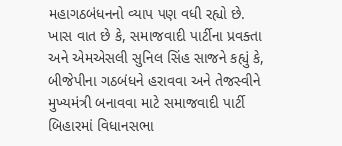મહાગઠબંધનનો વ્યાપ પણ વધી રહ્યો છે. ખાસ વાત છે કે, સમાજવાદી પાર્ટીના પ્રવક્તા અને એમએસલી સુનિલ સિંહ સાજને કહ્યું કે, બીજેપીના ગઠબંધને હરાવવા અને તેજસ્વીને મુખ્યમંત્રી બનાવવા માટે સમાજવાદી પાર્ટી બિહારમાં વિધાનસભા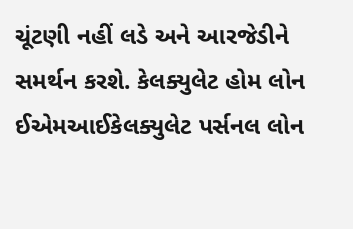ચૂંટણી નહીં લડે અને આરજેડીને સમર્થન કરશે. કેલક્યુલેટ હોમ લોન ઈએમઆઈકેલક્યુલેટ પર્સનલ લોન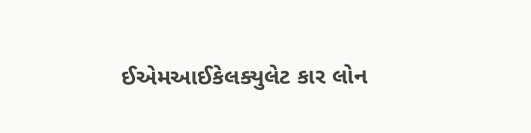ઈએમઆઈકેલક્યુલેટ કાર લોન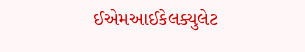ઈએમઆઈકેલક્યુલેટ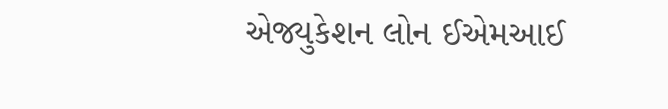એજ્યુકેશન લોન ઈએમઆઈ